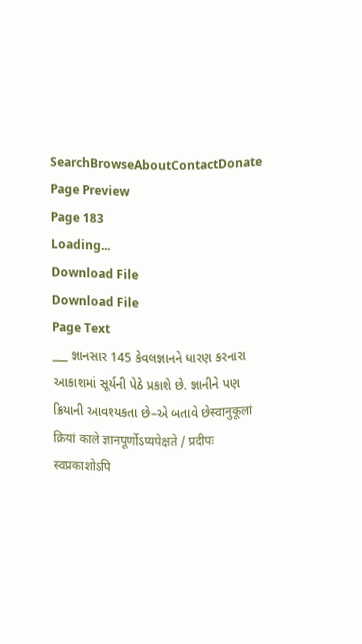SearchBrowseAboutContactDonate
Page Preview
Page 183
Loading...
Download File
Download File
Page Text
___ જ્ઞાનસાર 145 કેવલજ્ઞાનને ધારણ કરનારા આકાશમાં સૂર્યની પેઠે પ્રકાશે છે. જ્ઞાનીને પણ ક્રિયાની આવશ્યકતા છે–એ બતાવે છેस्वानुकूलां क्रियां काले ज्ञानपूर्णोऽप्यपेक्षते / प्रदीपः स्वप्रकाशोऽपि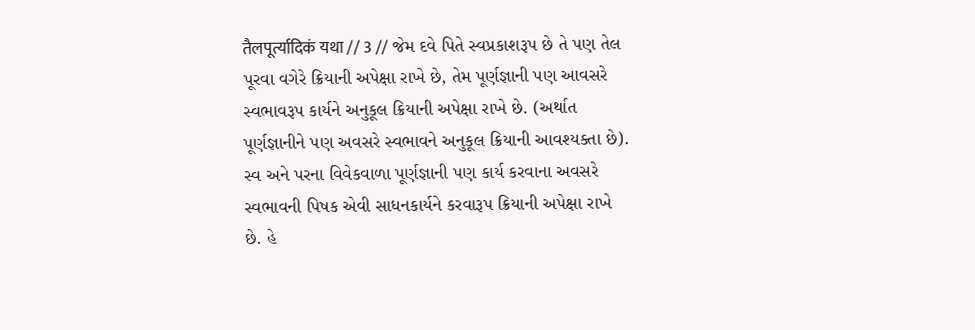तैलपूर्त्यादिकं यथा // 3 // જેમ દવે પિતે સ્વપ્રકાશરૂપ છે તે પણ તેલ પૂરવા વગેરે ક્રિયાની અપેક્ષા રાખે છે, તેમ પૂર્ણજ્ઞાની પણ આવસરે સ્વભાવરૂપ કાર્યને અનુકૂલ ક્રિયાની અપેક્ષા રાખે છે. (અર્થાત પૂર્ણજ્ઞાનીને પણ અવસરે સ્વભાવને અનુકૂલ ક્રિયાની આવશ્યક્તા છે). સ્વ અને પરના વિવેકવાળા પૂર્ણજ્ઞાની પણ કાર્ય કરવાના અવસરે સ્વભાવની પિષક એવી સાધનકાર્યને કરવારૂપ ક્રિયાની અપેક્ષા રાખે છે. હે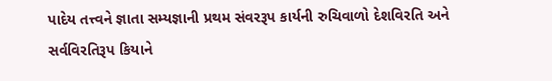પાદેય તત્ત્વને જ્ઞાતા સમ્યજ્ઞાની પ્રથમ સંવરરૂપ કાર્યની રુચિવાળો દેશવિરતિ અને સર્વવિરતિરૂપ કિયાને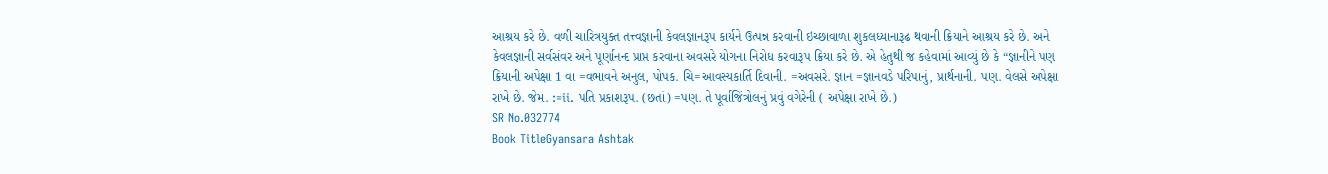આશ્રય કરે છે. વળી ચારિત્રયુક્ત તત્ત્વજ્ઞાની કેવલજ્ઞાનરૂપ કાર્યને ઉત્પન્ન કરવાની ઇચ્છાવાળા શુકલધ્યાનારૂઢ થવાની ક્રિયાને આશ્રય કરે છે. અને કેવલજ્ઞાની સર્વસંવર અને પૂર્ણાનન્દ પ્રાપ્ત કરવાના અવસરે યોગના નિરોધ કરવારૂપ ક્રિયા કરે છે. એ હેતુથી જ કહેવામાં આવ્યું છે કે “જ્ઞાનીને પણ ક્રિયાની અપેક્ષા 1 વા =વભાવને અનુલ, પોપક. ચિ=આવસ્યકાર્તિ દિવાની. =અવસરે. જ્ઞાન =જ્ઞાનવડે પરિપાનું, પ્રાર્થનાની. પણ. વેલસે અપેક્ષા રાખે છે. જેમ. :=ii. પતિ પ્રકાશરૂપ. (છતાં) =પણ. તે પૂર્વાજિંત્રોલનું પ્રવું વગેરેની ( અપેક્ષા રાખે છે.)
SR No.032774
Book TitleGyansara Ashtak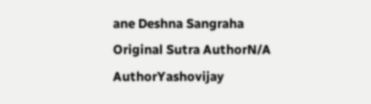ane Deshna Sangraha
Original Sutra AuthorN/A
AuthorYashovijay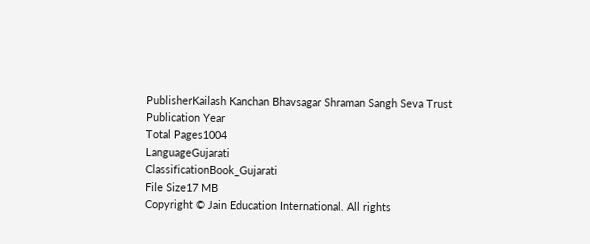PublisherKailash Kanchan Bhavsagar Shraman Sangh Seva Trust
Publication Year
Total Pages1004
LanguageGujarati
ClassificationBook_Gujarati
File Size17 MB
Copyright © Jain Education International. All rights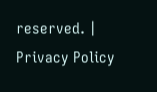reserved. | Privacy Policy